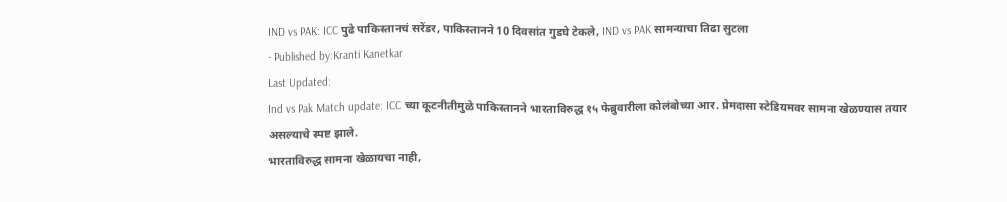IND vs PAK: ICC पुढे पाकिस्तानचं सरेंडर, पाकिस्तानने 10 दिवसांत गुडघे टेकले, IND vs PAK सामन्याचा तिढा सुटला
- Published by:Kranti Kanetkar
Last Updated:
Ind vs Pak Match update: ICC च्या कूटनीतीमुळे पाकिस्तानने भारताविरुद्ध १५ फेब्रुवारीला कोलंबोच्या आर. प्रेमदासा स्टेडियमवर सामना खेळण्यास तयार असल्याचे स्पष्ट झाले.
भारताविरुद्ध सामना खेळायचा नाही,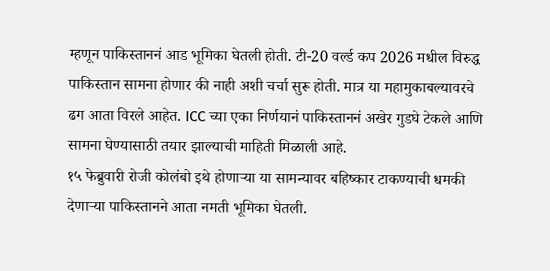म्हणून पाकिस्ताननं आड भूमिका घेतली होती. टी-20 वर्ल्ड कप 2026 मधील विरुद्ध पाकिस्तान सामना होणार की नाही अशी चर्चा सुरू होती. मात्र या महामुकाबल्यावरचे ढग आता विरले आहेत. ICC च्या एका निर्णयानं पाकिस्ताननं अखेर गुडघे टेकले आणि सामना घेण्यासाठी तयार झाल्याची माहिती मिळाली आहे.
१५ फेब्रुवारी रोजी कोलंबो इथे होणाऱ्या या सामन्यावर बहिष्कार टाकण्याची धमकी देणाऱ्या पाकिस्तानने आता नमती भूमिका घेतली.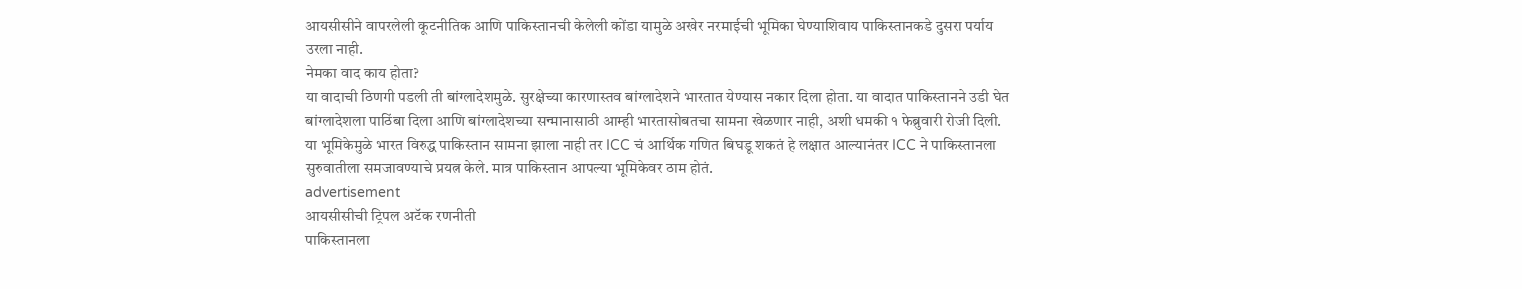आयसीसीने वापरलेली कूटनीतिक आणि पाकिस्तानची केलेली कोंडा यामुळे अखेर नरमाईची भूमिका घेण्याशिवाय पाकिस्तानकडे दुसरा पर्याय उरला नाही.
नेमका वाद काय होता?
या वादाची ठिणगी पडली ती बांग्लादेशमुळे. सुरक्षेच्या कारणास्तव बांग्लादेशने भारतात येण्यास नकार दिला होता. या वादात पाकिस्तानने उडी घेत बांग्लादेशला पाठिंबा दिला आणि बांग्लादेशच्या सन्मानासाठी आम्ही भारतासोबतचा सामना खेळणार नाही, अशी धमकी १ फेब्रुवारी रोजी दिली. या भूमिकेमुळे भारत विरुद्ध पाकिस्तान सामना झाला नाही तर ICC चं आर्थिक गणित बिघडू शकतं हे लक्षात आल्यानंतर ICC ने पाकिस्तानला सुरुवातीला समजावण्याचे प्रयत्न केले. मात्र पाकिस्तान आपल्या भूमिकेवर ठाम होतं.
advertisement
आयसीसीची ट्रिपल अटॅक रणनीती
पाकिस्तानला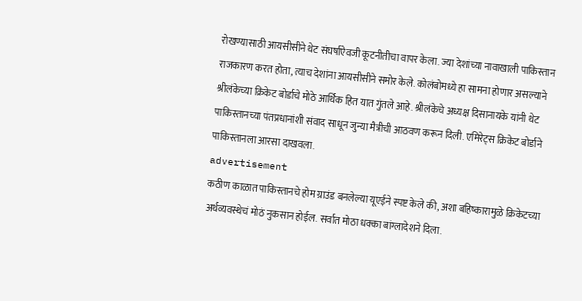रोखण्यासाठी आयसीसीने थेट संघर्षाऐवजी कूटनीतीचा वापर केला. ज्या देशांच्या नावाखाली पाकिस्तान राजकारण करत होता, त्याच देशांना आयसीसीने समोर केले. कोलंबोमध्ये हा सामना होणार असल्याने श्रीलंकेच्या क्रिकेट बोर्डाचे मोठे आर्थिक हित यात गुंतले आहे. श्रीलंकेचे अध्यक्ष दिसानायके यांनी थेट पाकिस्तानच्या पंतप्रधानांशी संवाद साधून जुन्या मैत्रीची आठवण करून दिली. एमिरेट्स क्रिकेट बोर्डाने पाकिस्तानला आरसा दाखवला.
advertisement
कठीण काळात पाकिस्तानचे होम ग्राउंड बनलेल्या यूएईने स्पष्ट केले की, अशा बहिष्कारामुळे क्रिकेटच्या अर्थव्यवस्थेचं मोठं नुकसान होईल. सर्वात मोठा धक्का बांग्लादेशने दिला.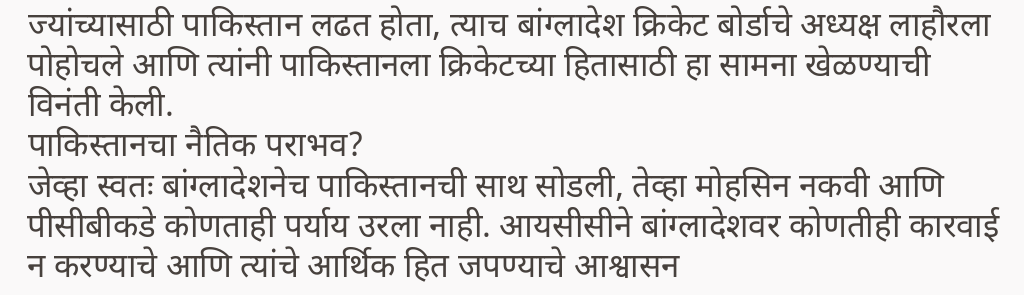ज्यांच्यासाठी पाकिस्तान लढत होता, त्याच बांग्लादेश क्रिकेट बोर्डाचे अध्यक्ष लाहौरला पोहोचले आणि त्यांनी पाकिस्तानला क्रिकेटच्या हितासाठी हा सामना खेळण्याची विनंती केली.
पाकिस्तानचा नैतिक पराभव?
जेव्हा स्वतः बांग्लादेशनेच पाकिस्तानची साथ सोडली, तेव्हा मोहसिन नकवी आणि पीसीबीकडे कोणताही पर्याय उरला नाही. आयसीसीने बांग्लादेशवर कोणतीही कारवाई न करण्याचे आणि त्यांचे आर्थिक हित जपण्याचे आश्वासन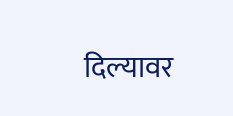दिल्यावर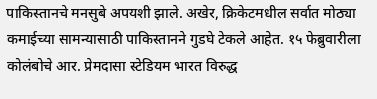पाकिस्तानचे मनसुबे अपयशी झाले. अखेर, क्रिकेटमधील सर्वात मोठ्या कमाईच्या सामन्यासाठी पाकिस्तानने गुडघे टेकले आहेत. १५ फेब्रुवारीला कोलंबोचे आर. प्रेमदासा स्टेडियम भारत विरुद्ध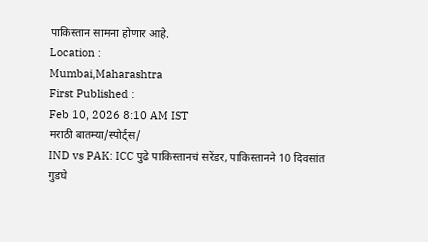पाकिस्तान सामना होणार आहे.
Location :
Mumbai,Maharashtra
First Published :
Feb 10, 2026 8:10 AM IST
मराठी बातम्या/स्पोर्ट्स/
IND vs PAK: ICC पुढे पाकिस्तानचं सरेंडर, पाकिस्तानने 10 दिवसांत गुडघे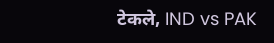टेकले, IND vs PAK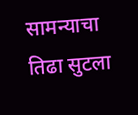सामन्याचा तिढा सुटला